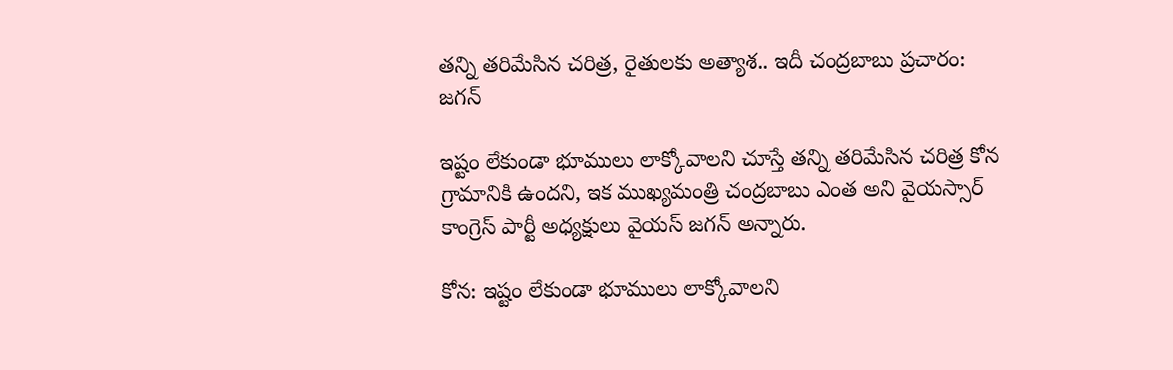తన్ని తరిమేసిన చరిత్ర, రైతులకు అత్యాశ.. ఇదీ చంద్రబాబు ప్రచారం: జగన్

ఇష్టం లేకుండా భూములు లాక్కోవాలని చూస్తే తన్ని తరిమేసిన చరిత్ర కోన గ్రామానికి ఉందని, ఇక ముఖ్యమంత్రి చంద్రబాబు ఎంత అని వైయస్సార్ కాంగ్రెస్ పార్టీ అధ్యక్షులు వైయస్ జగన్ అన్నారు.

కోన: ఇష్టం లేకుండా భూములు లాక్కోవాలని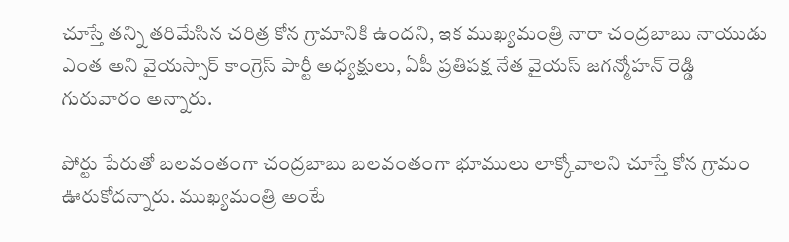చూస్తే తన్ని తరిమేసిన చరిత్ర కోన గ్రామానికి ఉందని, ఇక ముఖ్యమంత్రి నారా చంద్రబాబు నాయుడు ఎంత అని వైయస్సార్ కాంగ్రెస్ పార్టీ అధ్యక్షులు, ఏపీ ప్రతిపక్ష నేత వైయస్ జగన్మోహన్ రెడ్డి గురువారం అన్నారు.

పోర్టు పేరుతో బలవంతంగా చంద్రబాబు బలవంతంగా భూములు లాక్కోవాలని చూస్తే కోన గ్రామం ఊరుకోదన్నారు. ముఖ్యమంత్రి అంటే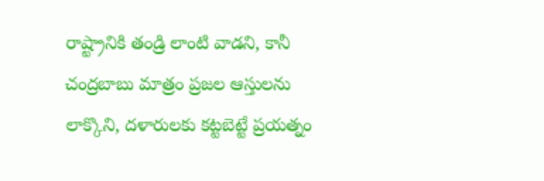రాష్ట్రానికి తండ్రి లాంటి వాడని, కానీ చంద్రబాబు మాత్రం ప్రజల ఆస్తులను లాక్కొని, దళారులకు కట్టబెట్టే ప్రయత్నం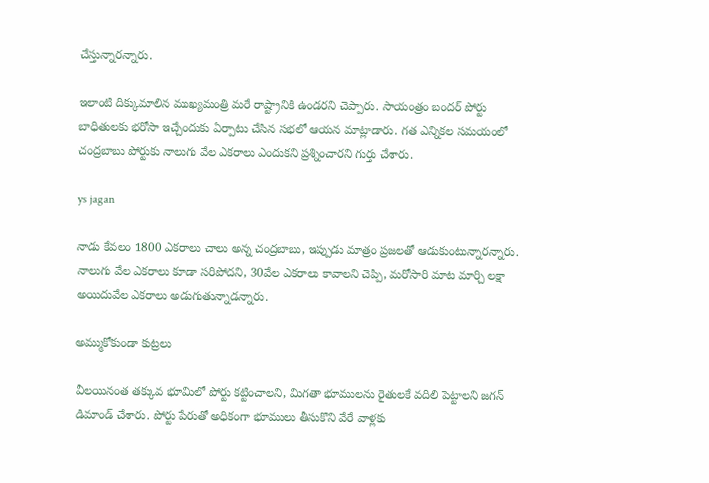చేస్తున్నారన్నారు.

ఇలాంటి దిక్కుమాలిన ముఖ్యమంత్రి మరే రాష్ట్రానికి ఉండరని చెప్పారు. సాయంత్రం బందర్ పోర్టు బాధితులకు భరోసా ఇచ్చేందుకు ఏర్పాటు చేసిన సభలో ఆయన మాట్లాడారు. గత ఎన్నికల సమయంలో చంద్రబాబు పోర్టుకు నాలుగు వేల ఎకరాలు ఎందుకని ప్రశ్నించారని గుర్తు చేశారు.

ys jagan

నాడు కేవలం 1800 ఎకరాలు చాలు అన్న చంద్రబాబు, ఇప్పుడు మాత్రం ప్రజలతో ఆడుకుంటున్నారన్నారు. నాలుగు వేల ఎకరాలు కూడా సరిపోదని, 30వేల ఎకరాలు కావాలని చెప్పి, మరోసారి మాట మార్చి లక్షా అయిదువేల ఎకరాలు అడుగుతున్నాడన్నారు.

అమ్ముకోకుండా కుట్రలు

వీలయినంత తక్కువ భూమిలో పోర్టు కట్టించాలని, మిగతా భూములను రైతులకే వదిలి పెట్టాలని జగన్ డిమాండ్ చేశారు. పోర్టు పేరుతో అధికంగా భూములు తీసుకొని వేరే వాళ్లకు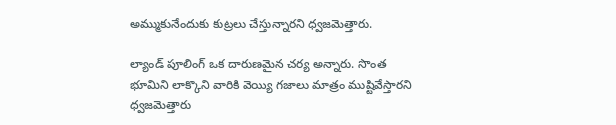అమ్ముకునేందుకు కుట్రలు చేస్తున్నారని ధ్వజమెత్తారు.

ల్యాండ్ పూలింగ్ ఒక దారుణమైన చర్య అన్నారు. సొంత భూమిని లాక్కొని వారికి వెయ్యి గజాలు మాత్రం ముష్టివేస్తారని ధ్వజమెత్తారు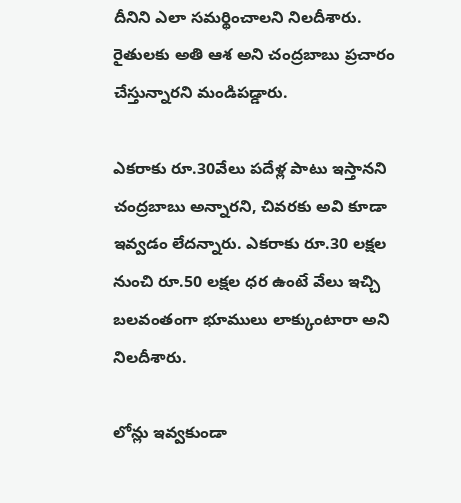దీనిని ఎలా సమర్థించాలని నిలదీశారు. రైతులకు అతి ఆశ అని చంద్రబాబు ప్రచారం చేస్తున్నారని మండిపడ్డారు.

ఎకరాకు రూ.30వేలు పదేళ్ల పాటు ఇస్తానని చంద్రబాబు అన్నారని, చివరకు అవి కూడా ఇవ్వడం లేదన్నారు. ఎకరాకు రూ.30 లక్షల నుంచి రూ.50 లక్షల ధర ఉంటే వేలు ఇచ్చి బలవంతంగా భూములు లాక్కుంటారా అని నిలదీశారు.

లోన్లు ఇవ్వకుండా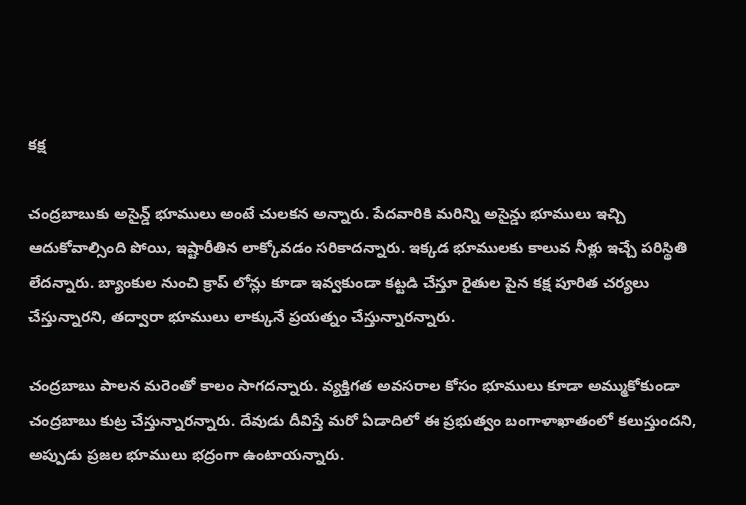కక్ష

చంద్రబాబుకు అసైన్డ్ భూములు అంటే చులకన అన్నారు. పేదవారికి మరిన్ని అసైన్డు భూములు ఇచ్చి ఆదుకోవాల్సింది పోయి, ఇష్టారీతిన లాక్కోవడం సరికాదన్నారు. ఇక్కడ భూములకు కాలువ నీళ్లు ఇచ్చే పరిస్థితి లేదన్నారు. బ్యాంకుల నుంచి క్రాప్ లోన్లు కూడా ఇవ్వకుండా కట్టడి చేస్తూ రైతుల పైన కక్ష పూరిత చర్యలు చేస్తున్నారని, తద్వారా భూములు లాక్కునే ప్రయత్నం చేస్తున్నారన్నారు.

చంద్రబాబు పాలన మరెంతో కాలం సాగదన్నారు. వ్యక్తిగత అవసరాల కోసం భూములు కూడా అమ్ముకోకుండా చంద్రబాబు కుట్ర చేస్తున్నారన్నారు. దేవుడు దీవిస్తే మరో ఏడాదిలో ఈ ప్రభుత్వం బంగాళాఖాతంలో కలుస్తుందని, అప్పుడు ప్రజల భూములు భద్రంగా ఉంటాయన్నారు.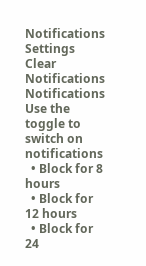Notifications
Settings
Clear Notifications
Notifications
Use the toggle to switch on notifications
  • Block for 8 hours
  • Block for 12 hours
  • Block for 24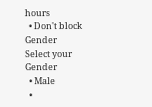hours
  • Don't block
Gender
Select your Gender
  • Male
  •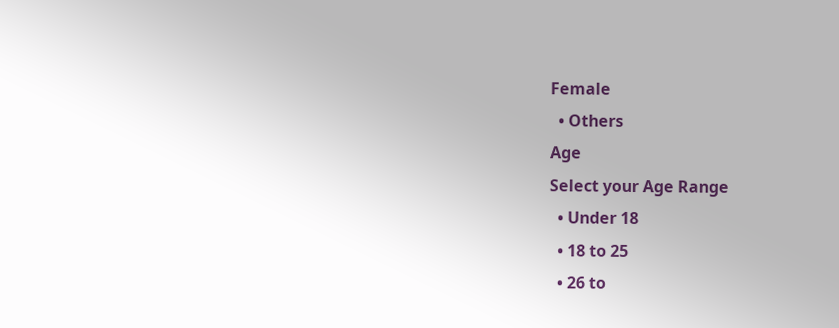Female
  • Others
Age
Select your Age Range
  • Under 18
  • 18 to 25
  • 26 to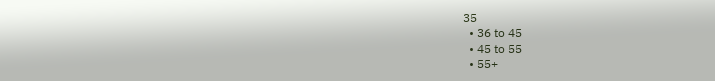35
  • 36 to 45
  • 45 to 55
  • 55+